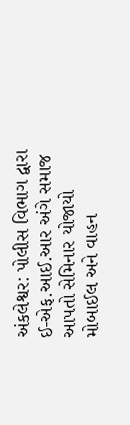અંકલેશ્વર: પોલીસ વિભાગ દ્વારા ઈ-એફ.આઈ.આર અંગે સમાજ આપતો સેમિનાર યોજાયો
મોબાઈલ અને વાહન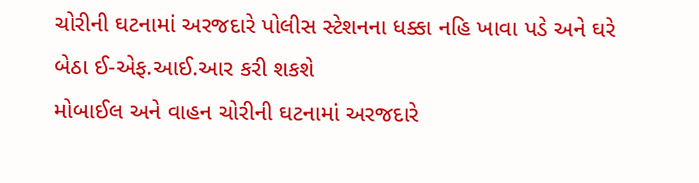ચોરીની ઘટનામાં અરજદારે પોલીસ સ્ટેશનના ધક્કા નહિ ખાવા પડે અને ઘરે બેઠા ઈ-એફ.આઈ.આર કરી શકશે
મોબાઈલ અને વાહન ચોરીની ઘટનામાં અરજદારે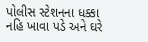પોલીસ સ્ટેશનના ધક્કા નહિ ખાવા પડે અને ઘરે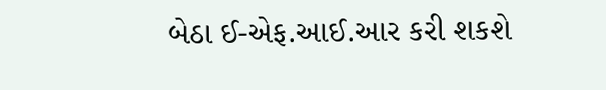બેઠા ઈ-એફ.આઈ.આર કરી શકશે